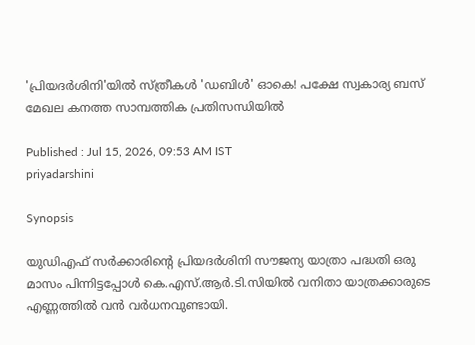'പ്രിയദർശിനി'യിൽ സ്ത്രീകൾ 'ഡബിൾ' ഓകെ! പക്ഷേ സ്വകാര്യ ബസ് മേഖല കനത്ത സാമ്പത്തിക പ്രതിസന്ധിയിൽ

Published : Jul 15, 2026, 09:53 AM IST
priyadarshini

Synopsis

യുഡിഎഫ് സർക്കാരിന്റെ പ്രിയദർശിനി സൗജന്യ യാത്രാ പദ്ധതി ഒരു മാസം പിന്നിട്ടപ്പോൾ കെ.എസ്.ആർ.ടി.സിയിൽ വനിതാ യാത്രക്കാരുടെ എണ്ണത്തിൽ വൻ വർധനവുണ്ടായി.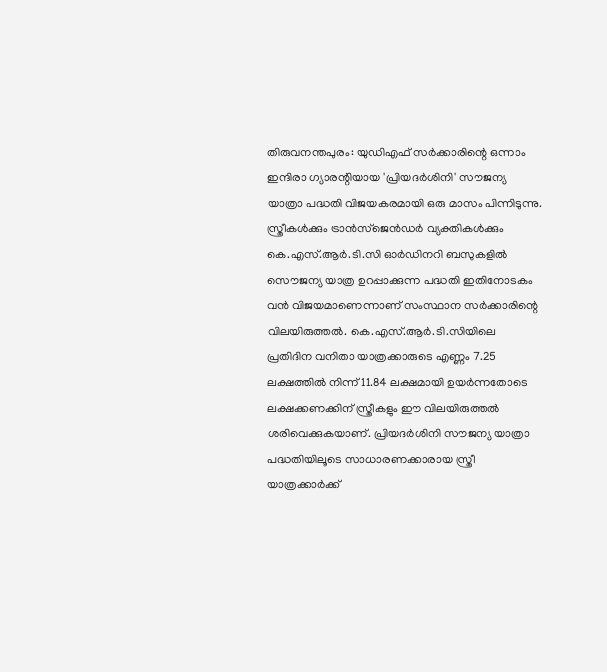തിരുവനന്തപുരം: യുഡിഎഫ് സർക്കാരിന്റെ ഒന്നാം ഇന്ദിരാ ഗ്യാരന്റിയായ 'പ്രിയദർശിനി' സൗജന്യ യാത്രാ പദ്ധതി വിജയകരമായി ഒരു മാസം പിന്നിടുന്നു. സ്ത്രീകൾക്കും ട്രാൻസ്‌ജെൻഡർ വ്യക്തികൾക്കും കെ.എസ്.ആർ.ടി.സി ഓർഡിനറി ബസുകളിൽ സൌജന്യ യാത്ര ഉറപ്പാക്കുന്ന പദ്ധതി ഇതിനോടകം വൻ വിജയമാണെന്നാണ് സംസ്ഥാന സർക്കാരിന്റെ വിലയിരുത്തൽ. കെ.എസ്.ആർ.ടി.സിയിലെ പ്രതിദിന വനിതാ യാത്രക്കാരുടെ എണ്ണം 7.25 ലക്ഷത്തിൽ നിന്ന് 11.84 ലക്ഷമായി ഉയർന്നതോടെ ലക്ഷക്കണക്കിന് സ്ത്രീകളും ഈ വിലയിരുത്തൽ ശരിവെക്കുകയാണ്. പ്രിയദർശിനി സൗജന്യ യാത്രാ പദ്ധതിയിലൂടെ സാധാരണക്കാരായ സ്ത്രീ യാത്രക്കാർക്ക്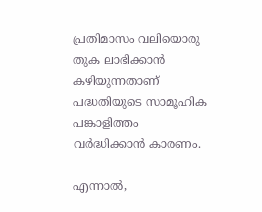പ്രതിമാസം വലിയൊരു തുക ലാഭിക്കാൻ കഴിയുന്നതാണ് പദ്ധതിയുടെ സാമൂഹിക പങ്കാളിത്തം വർദ്ധിക്കാൻ കാരണം.

എന്നാൽ,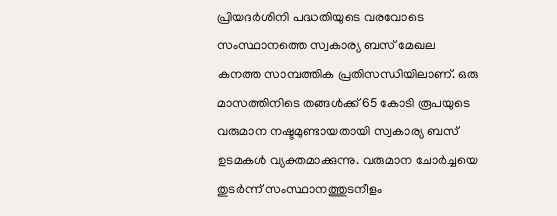പ്രിയദർശിനി പദ്ധതിയുടെ വരവോടെ സംസ്ഥാനത്തെ സ്വകാര്യ ബസ് മേഖല കനത്ത സാമ്പത്തിക പ്രതിസന്ധിയിലാണ്. ഒരു മാസത്തിനിടെ തങ്ങൾക്ക് 65 കോടി രൂപയുടെ വരുമാന നഷ്ടമുണ്ടായതായി സ്വകാര്യ ബസ് ഉടമകൾ വ്യക്തമാക്കുന്നു. വരുമാന ചോർച്ചയെ തുടർന്ന് സംസ്ഥാനത്തുടനീളം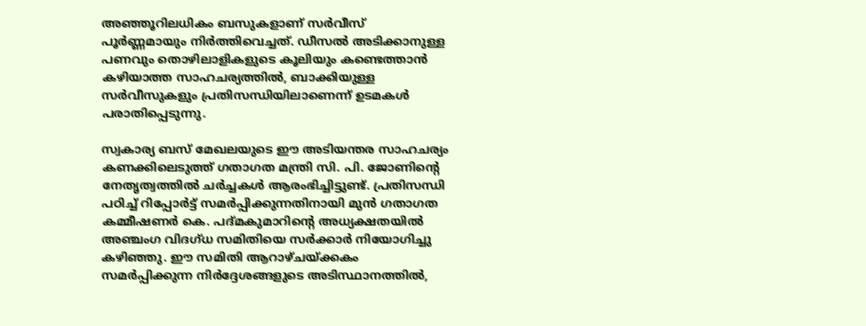അഞ്ഞൂറിലധികം ബസുകളാണ് സർവീസ് പൂർണ്ണമായും നിർത്തിവെച്ചത്. ഡീസൽ അടിക്കാനുള്ള പണവും തൊഴിലാളികളുടെ കൂലിയും കണ്ടെത്താൻ കഴിയാത്ത സാഹചര്യത്തിൽ, ബാക്കിയുള്ള സർവീസുകളും പ്രതിസന്ധിയിലാണെന്ന് ഉടമകൾ പരാതിപ്പെടുന്നു.

സ്വകാര്യ ബസ് മേഖലയുടെ ഈ അടിയന്തര സാഹചര്യം കണക്കിലെടുത്ത് ഗതാഗത മന്ത്രി സി. പി. ജോണിന്റെ നേതൃത്വത്തിൽ ചർച്ചകൾ ആരംഭിച്ചിട്ടുണ്ട്. പ്രതിസന്ധി പഠിച്ച് റിപ്പോർട്ട് സമർപ്പിക്കുന്നതിനായി മുൻ ഗതാഗത കമ്മീഷണർ കെ. പദ്മകുമാറിന്റെ അധ്യക്ഷതയിൽ അഞ്ചംഗ വിദഗ്ധ സമിതിയെ സർക്കാർ നിയോഗിച്ചു കഴിഞ്ഞു. ഈ സമിതി ആറാഴ്ചയ്ക്കകം സമർപ്പിക്കുന്ന നിർദ്ദേശങ്ങളുടെ അടിസ്ഥാനത്തിൽ,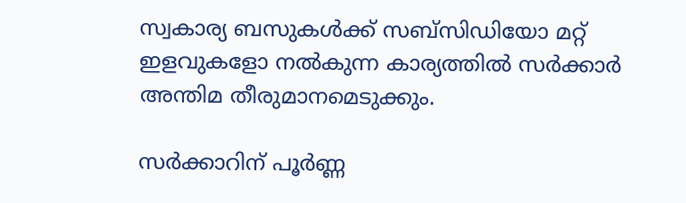സ്വകാര്യ ബസുകൾക്ക് സബ്‌സിഡിയോ മറ്റ് ഇളവുകളോ നൽകുന്ന കാര്യത്തിൽ സർക്കാർ അന്തിമ തീരുമാനമെടുക്കും.

സർക്കാറിന് പൂർണ്ണ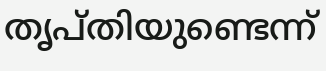തൃപ്തിയുണ്ടെന്ന്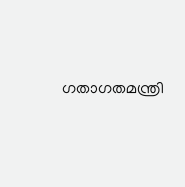ഗതാഗതമന്ത്രി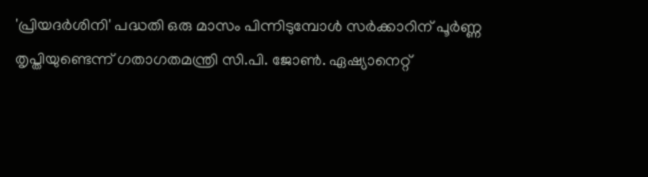'പ്രിയദർശിനി' പദ്ധതി ഒരു മാസം പിന്നിടുമ്പോൾ സർക്കാറിന് പൂർണ്ണ തൃപ്തിയുണ്ടെന്ന് ഗതാഗതമന്ത്രി സി.പി. ജോൺ. ഏഷ്യാനെറ്റ്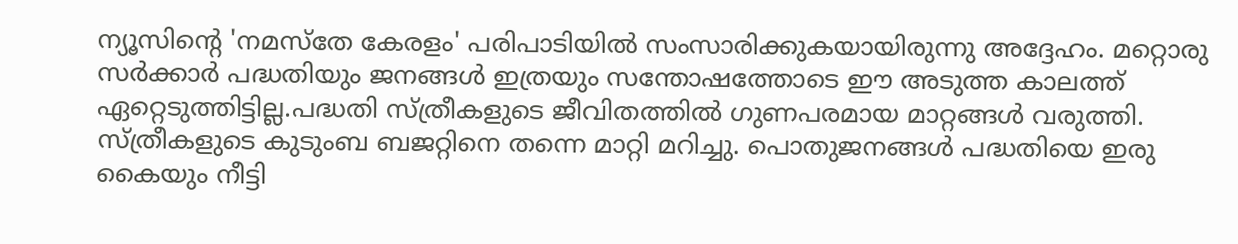ന്യൂസിന്റെ 'നമസ്തേ കേരളം' പരിപാടിയിൽ സംസാരിക്കുകയായിരുന്നു അദ്ദേഹം. മറ്റൊരു സർക്കാർ പദ്ധതിയും ജനങ്ങൾ ഇത്രയും സന്തോഷത്തോടെ ഈ അടുത്ത കാലത്ത് ഏറ്റെടുത്തിട്ടില്ല.പദ്ധതി സ്ത്രീകളുടെ ജീവിതത്തിൽ ഗുണപരമായ മാറ്റങ്ങൾ വരുത്തി. സ്ത്രീകളുടെ കുടുംബ ബജറ്റിനെ തന്നെ മാറ്റി മറിച്ചു. പൊതുജനങ്ങൾ പദ്ധതിയെ ഇരു കൈയും നീട്ടി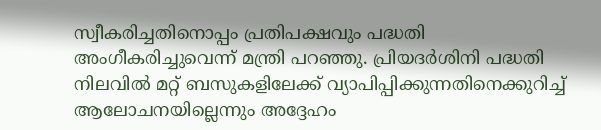സ്വീകരിച്ചതിനൊപ്പം പ്രതിപക്ഷവും പദ്ധതി അംഗീകരിച്ചുവെന്ന് മന്ത്രി പറഞ്ഞു. പ്രിയദർശിനി പദ്ധതി നിലവിൽ മറ്റ് ബസുകളിലേക്ക് വ്യാപിപ്പിക്കുന്നതിനെക്കുറിച്ച് ആലോചനയില്ലെന്നും അദ്ദേഹം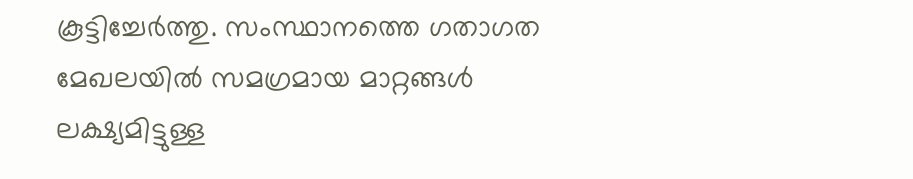കൂട്ടിച്ചേർത്തു. സംസ്ഥാനത്തെ ഗതാഗത മേഖലയിൽ സമഗ്രമായ മാറ്റങ്ങൾ ലക്ഷ്യമിട്ടുള്ള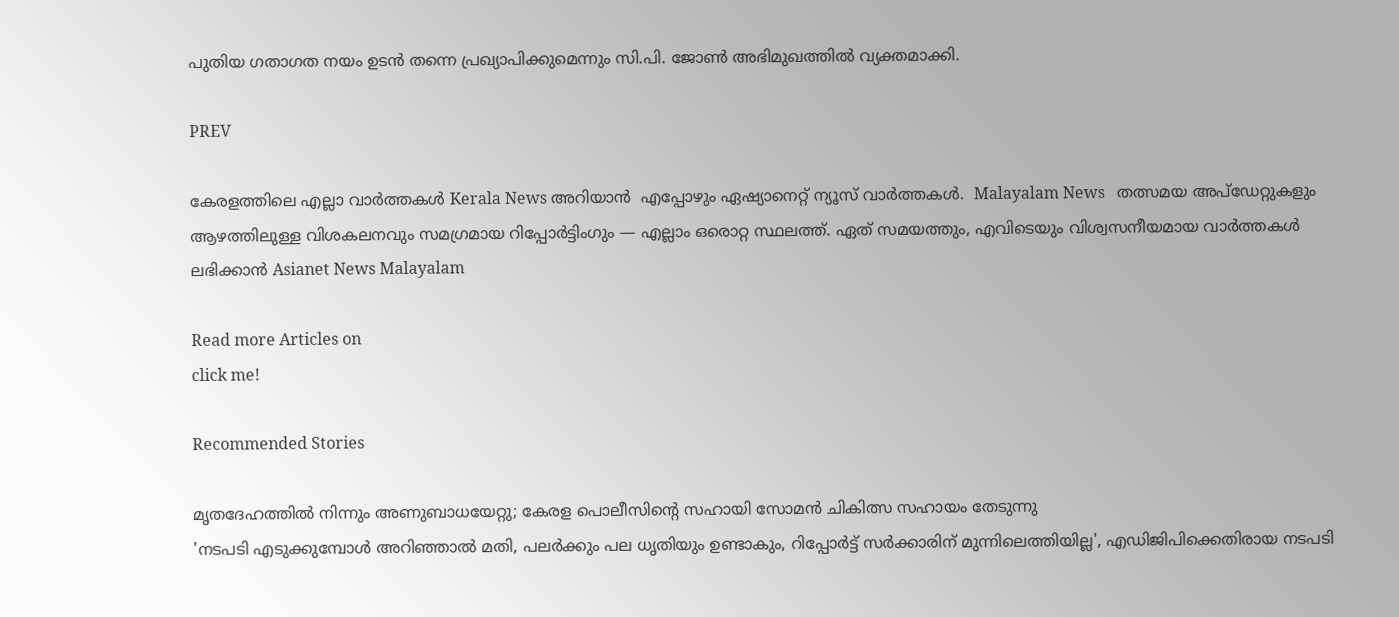പുതിയ ഗതാഗത നയം ഉടൻ തന്നെ പ്രഖ്യാപിക്കുമെന്നും സി.പി. ജോൺ അഭിമുഖത്തിൽ വ്യക്തമാക്കി.

PREV

കേരളത്തിലെ എല്ലാ വാർത്തകൾ Kerala News അറിയാൻ  എപ്പോഴും ഏഷ്യാനെറ്റ് ന്യൂസ് വാർത്തകൾ.  Malayalam News   തത്സമയ അപ്‌ഡേറ്റുകളും ആഴത്തിലുള്ള വിശകലനവും സമഗ്രമായ റിപ്പോർട്ടിംഗും — എല്ലാം ഒരൊറ്റ സ്ഥലത്ത്. ഏത് സമയത്തും, എവിടെയും വിശ്വസനീയമായ വാർത്തകൾ ലഭിക്കാൻ Asianet News Malayalam

Read more Articles on
click me!

Recommended Stories

മൃതദേഹത്തിൽ നിന്നും അണുബാധയേറ്റു; കേരള പൊലീസിൻ്റെ സഹായി സോമൻ ചികിത്സ സഹായം തേടുന്നു
'നടപടി എടുക്കുമ്പോൾ അറിഞ്ഞാൽ മതി, പലർക്കും പല ധൃതിയും ഉണ്ടാകും, റിപ്പോർട്ട് സർക്കാരിന് മുന്നിലെത്തിയില്ല', എഡിജിപിക്കെതിരായ നടപടി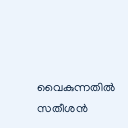വൈകുന്നതിൽ സതീശൻ